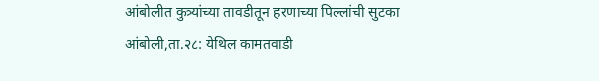आंबोलीत कुत्र्यांच्या तावडीतून हरणाच्या पिल्लांची सुटका
आंबोली,ता.२८: येथिल कामतवाडी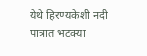येथे हिरण्यकेशी नदी पात्रात भटक्या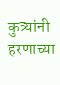कुत्र्यांनी हरणाच्या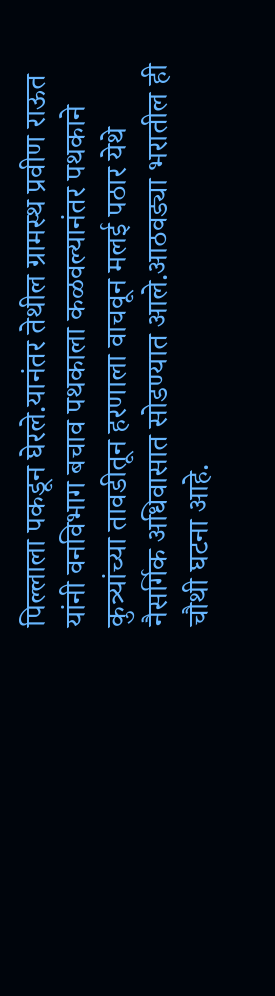पिल्लाला पकडून घेरले.यानंतर तेथील ग्रामस्थ प्रवीण राऊत यांनी वनविभाग बचाव पथकाला कळवल्यानंतर पथकाने कुत्र्यांच्या तावडीतून हरणाला वाचवून मलई पठार येथे नैसर्गिक अधिवासात सोडण्यात आले.आठवड्या भरातील ही चौथी घटना आहे.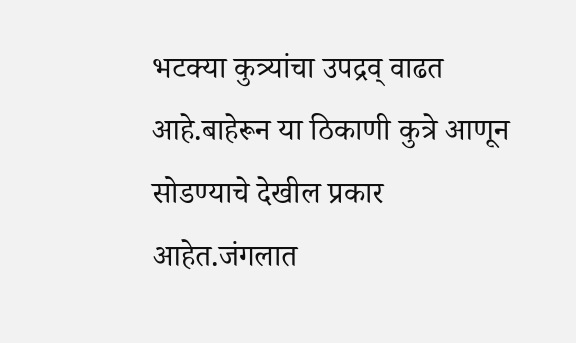भटक्या कुत्र्यांचा उपद्रव् वाढत आहे.बाहेरून या ठिकाणी कुत्रे आणून सोडण्याचे देखील प्रकार आहेत.जंगलात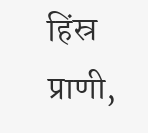हिंस्र प्राणी,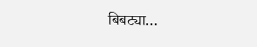बिबट्या…